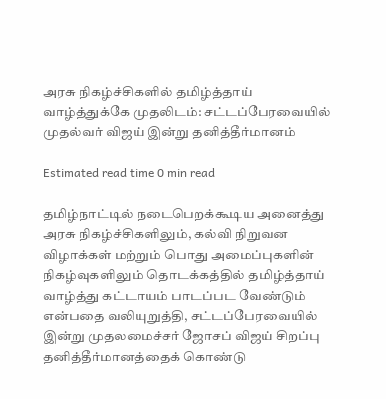அரசு நிகழ்ச்சிகளில் தமிழ்த்தாய் வாழ்த்துக்கே முதலிடம்: சட்டப்பேரவையில் முதல்வர் விஜய் இன்று தனித்தீர்மானம்

Estimated read time 0 min read

தமிழ்நாட்டில் நடைபெறக்கூடிய அனைத்து அரசு நிகழ்ச்சிகளிலும், கல்வி நிறுவன விழாக்கள் மற்றும் பொது அமைப்புகளின் நிகழ்வுகளிலும் தொடக்கத்தில் தமிழ்த்தாய் வாழ்த்து கட்டாயம் பாடப்பட வேண்டும் என்பதை வலியுறுத்தி, சட்டப்பேரவையில் இன்று முதலமைச்சர் ஜோசப் விஜய் சிறப்பு தனித்தீர்மானத்தைக் கொண்டு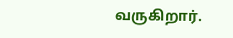வருகிறார்.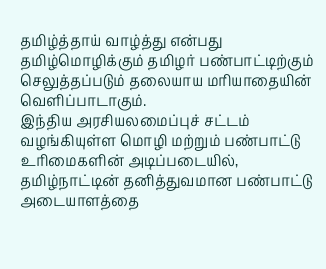தமிழ்த்தாய் வாழ்த்து என்பது தமிழ்மொழிக்கும் தமிழர் பண்பாட்டிற்கும் செலுத்தப்படும் தலையாய மரியாதையின் வெளிப்பாடாகும்.
இந்திய அரசியலமைப்புச் சட்டம் வழங்கியுள்ள மொழி மற்றும் பண்பாட்டு உரிமைகளின் அடிப்படையில், தமிழ்நாட்டின் தனித்துவமான பண்பாட்டு அடையாளத்தை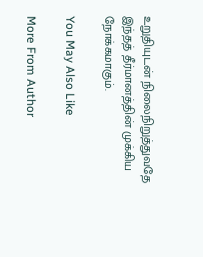உறுதியுடன் நிலைநிறுத்துவதே இந்தத் தீர்மானத்தின் முக்கிய நோக்கமாகும்.

You May Also Like

More From Author